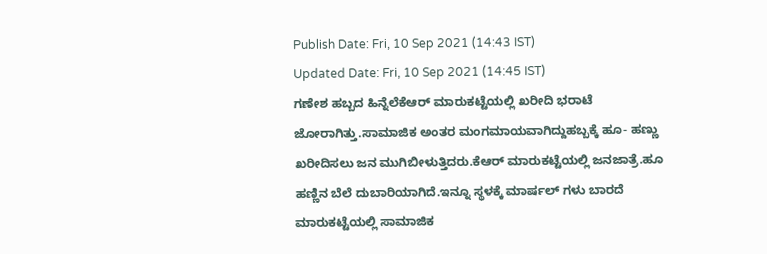Publish Date: Fri, 10 Sep 2021 (14:43 IST)
Updated Date: Fri, 10 Sep 2021 (14:45 IST)
ಗಣೇಶ ಹಬ್ಬದ ಹಿನ್ನೆಲೆಕೆಆರ್ ಮಾರುಕಟ್ಟೆಯಲ್ಲಿ ಖರೀದಿ ಭರಾಟೆ ಜೋರಾಗಿತ್ತು.ಸಾಮಾಜಿಕ ಅಂತರ ಮಂಗಮಾಯವಾಗಿದ್ದುಹಬ್ಬಕ್ಕೆ ಹೂ- ಹಣ್ಣು ಖರೀದಿಸಲು ಜನ ಮುಗಿಬೀಳುತ್ತಿದರು.ಕೆಆರ್ ಮಾರುಕಟ್ಟೆಯಲ್ಲಿ ಜನಜಾತ್ರೆ.ಹೂ ಹಣ್ಣಿನ ಬೆಲೆ ದುಬಾರಿಯಾಗಿದೆ.ಇನ್ನೂ ಸ್ಥಳಕ್ಕೆ ಮಾರ್ಷಲ್ ಗಳು ಬಾರದೆ ಮಾರುಕಟ್ಟೆಯಲ್ಲಿ ಸಾಮಾಜಿಕ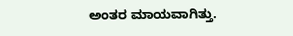ಅಂತರ ಮಾಯವಾಗಿತ್ತು.